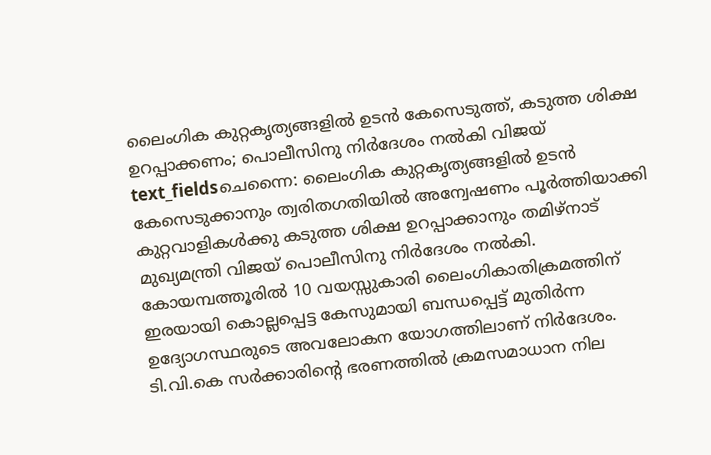ലൈംഗിക കുറ്റകൃത്യങ്ങളിൽ ഉടൻ കേസെടുത്ത്, കടുത്ത ശിക്ഷ ഉറപ്പാക്കണം; പൊലീസിനു നിർദേശം നൽകി വിജയ്
text_fieldsചെന്നൈ: ലൈംഗിക കുറ്റകൃത്യങ്ങളിൽ ഉടൻ കേസെടുക്കാനും ത്വരിതഗതിയിൽ അന്വേഷണം പൂർത്തിയാക്കി കുറ്റവാളികൾക്കു കടുത്ത ശിക്ഷ ഉറപ്പാക്കാനും തമിഴ്നാട് മുഖ്യമന്ത്രി വിജയ് പൊലീസിനു നിർദേശം നൽകി. കോയമ്പത്തൂരിൽ 10 വയസ്സുകാരി ലൈംഗികാതിക്രമത്തിന് ഇരയായി കൊല്ലപ്പെട്ട കേസുമായി ബന്ധപ്പെട്ട് മുതിർന്ന ഉദ്യോഗസ്ഥരുടെ അവലോകന യോഗത്തിലാണ് നിർദേശം.
ടി.വി.കെ സർക്കാരിന്റെ ഭരണത്തിൽ ക്രമസമാധാന നില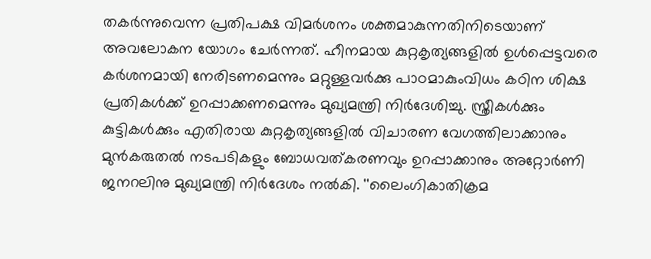തകർന്നുവെന്ന പ്രതിപക്ഷ വിമർശനം ശക്തമാകുന്നതിനിടെയാണ് അവലോകന യോഗം ചേർന്നത്. ഹീനമായ കുറ്റകൃത്യങ്ങളിൽ ഉൾപ്പെട്ടവരെ കർശനമായി നേരിടണമെന്നും മറ്റുള്ളവർക്കു പാഠമാകുംവിധം കഠിന ശിക്ഷ പ്രതികൾക്ക് ഉറപ്പാക്കണമെന്നും മുഖ്യമന്ത്രി നിർദേശിച്ചു. സ്ത്രീകൾക്കും കുട്ടികൾക്കും എതിരായ കുറ്റകൃത്യങ്ങളിൽ വിചാരണ വേഗത്തിലാക്കാനും മുൻകരുതൽ നടപടികളും ബോധവത്കരണവും ഉറപ്പാക്കാനും അറ്റോർണി ജനറലിനു മുഖ്യമന്ത്രി നിർദേശം നൽകി. ''ലൈംഗികാതിക്രമ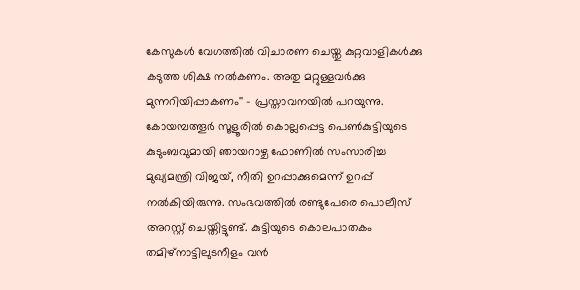കേസുകൾ വേഗത്തിൽ വിചാരണ ചെയ്തു കുറ്റവാളികൾക്കു കടുത്ത ശിക്ഷ നൽകണം. അതു മറ്റുള്ളവർക്കു മുന്നറിയിപ്പാകണം'' – പ്രസ്താവനയിൽ പറയുന്നു.
കോയമ്പത്തൂർ സൂളൂരിൽ കൊല്ലപ്പെട്ട പെൺകുട്ടിയുടെ കുടുംബവുമായി ഞായറാഴ്ച ഫോണിൽ സംസാരിച്ച മുഖ്യമന്ത്രി വിജയ്, നീതി ഉറപ്പാക്കുമെന്ന് ഉറപ്പ് നൽകിയിരുന്നു. സംഭവത്തിൽ രണ്ടുപേരെ പൊലീസ് അറസ്റ്റ് ചെയ്തിട്ടുണ്ട്. കുട്ടിയുടെ കൊലപാതകം തമിഴ്നാട്ടിലുടനീളം വൻ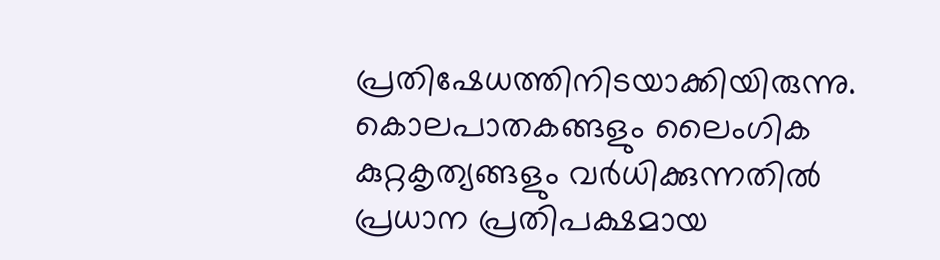പ്രതിഷേധത്തിനിടയാക്കിയിരുന്നു. കൊലപാതകങ്ങളും ലൈംഗിക കുറ്റകൃത്യങ്ങളും വർധിക്കുന്നതിൽ പ്രധാന പ്രതിപക്ഷമായ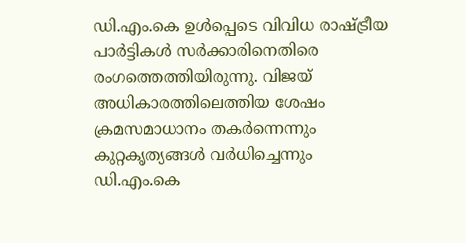ഡി.എം.കെ ഉൾപ്പെടെ വിവിധ രാഷ്ട്രീയ പാർട്ടികൾ സർക്കാരിനെതിരെ രംഗത്തെത്തിയിരുന്നു. വിജയ് അധികാരത്തിലെത്തിയ ശേഷം ക്രമസമാധാനം തകർന്നെന്നും കുറ്റകൃത്യങ്ങൾ വർധിച്ചെന്നും ഡി.എം.കെ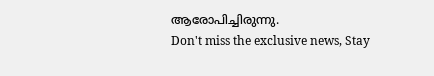ആരോപിച്ചിരുന്നു.
Don't miss the exclusive news, Stay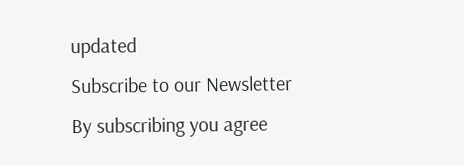updated
Subscribe to our Newsletter
By subscribing you agree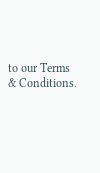to our Terms & Conditions.